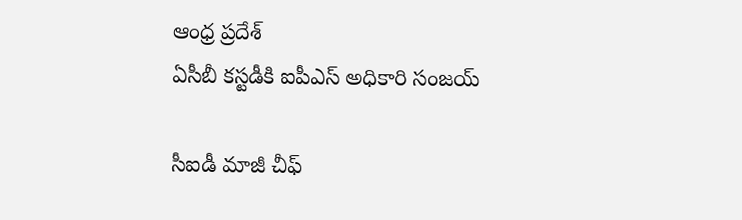ఆంధ్ర ప్రదేశ్
ఏసీబీ కస్టడీకి ఐపీఎస్ అధికారి సంజయ్

సీఐడీ మాజీ చీఫ్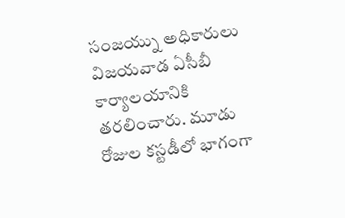సంజయ్ను అధికారులు విజయవాడ ఏసీబీ కార్యాలయానికి తరలించారు. మూడు రోజుల కస్టడీలో భాగంగా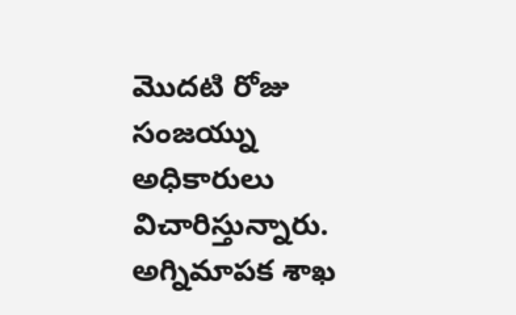మొదటి రోజు సంజయ్ను అధికారులు విచారిస్తున్నారు. అగ్నిమాపక శాఖ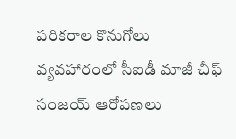పరికరాల కొనుగోలు వ్యవహారంలో సీఐడీ మాజీ చీఫ్ సంజయ్ ఆరోపణలు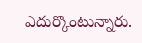ఎదుర్కొంటున్నారు.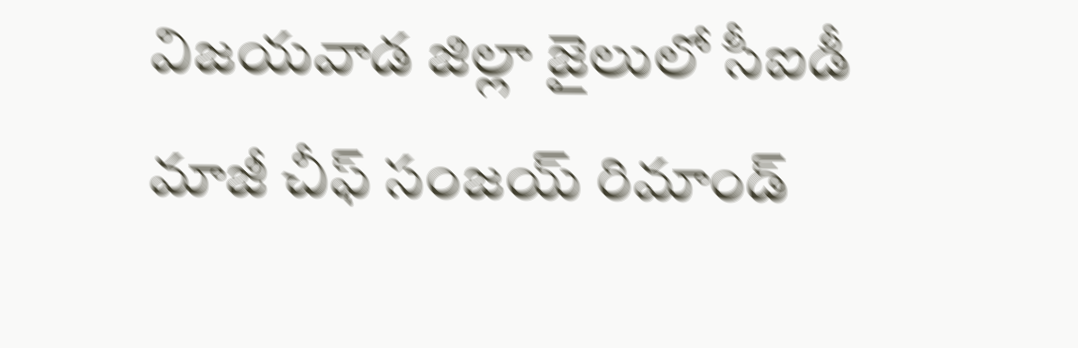విజయవాడ జిల్లా జైలులో సీఐడీ మాజీ చీఫ్ సంజయ్ రిమాండ్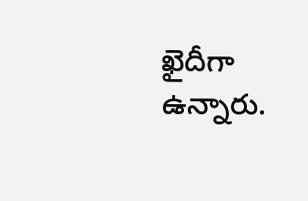ఖైదీగా ఉన్నారు.